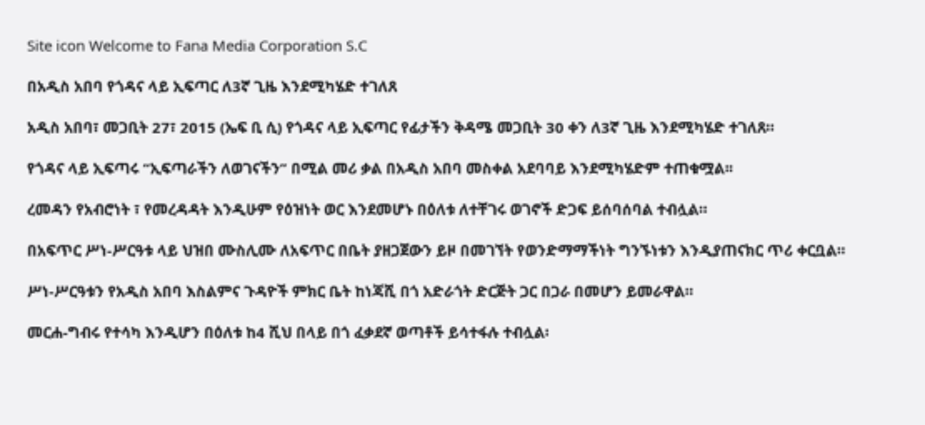Site icon Welcome to Fana Media Corporation S.C

በአዲስ አበባ የጎዳና ላይ ኢፍጣር ለ3ኛ ጊዜ እንደሚካሄድ ተገለጸ

አዲስ አበባ፣ መጋቢት 27፣ 2015 (ኤፍ ቢ ሲ) የጎዳና ላይ ኢፍጣር የፊታችን ቅዳሜ መጋቢት 30 ቀን ለ3ኛ ጊዜ እንደሚካሄድ ተገለጸ።

የጎዳና ላይ ኢፍጣሩ “ኢፍጣራችን ለወገናችን” በሚል መሪ ቃል በአዲስ አበባ መስቀል አደባባይ እንደሚካሄድም ተጠቁሟል፡፡

ረመዳን የአብሮነት ፣ የመረዳዳት እንዲሁም የዕዝነት ወር እንደመሆኑ በዕለቱ ለተቸገሩ ወገኖች ድጋፍ ይሰባሰባል ተብሏል።

በአፍጥር ሥነ-ሥርዓቱ ላይ ህዝበ ሙስሊሙ ለአፍጥር በቤት ያዘጋጀውን ይዞ በመገኘት የወንድማማችነት ግንኙነቱን እንዲያጠናክር ጥሪ ቀርቧል።

ሥነ-ሥርዓቱን የአዲስ አበባ እስልምና ጉዳዮች ምክር ቤት ከነጃሺ በጎ አድራጎት ድርጅት ጋር በጋራ በመሆን ይመራዋል።

መርሐ-ግብሩ የተሳካ እንዲሆን በዕለቱ ከ4 ሺህ በላይ በጎ ፈቃደኛ ወጣቶች ይሳተፋሉ ተብሏል፡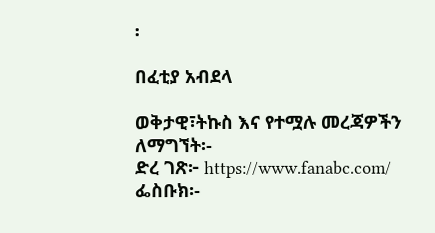፡

በፈቲያ አብደላ

ወቅታዊ፣ትኩስ እና የተሟሉ መረጃዎችን ለማግኘት፡-
ድረ ገጽ፦ https://www.fanabc.com/
ፌስቡክ፡-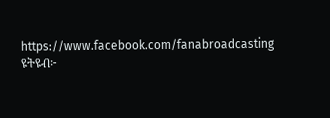https://www.facebook.com/fanabroadcasting
ዩትዩብ፦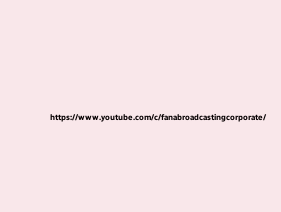https://www.youtube.com/c/fanabroadcastingcorporate/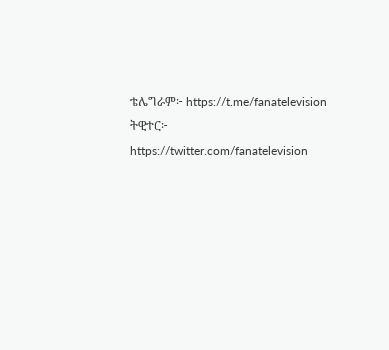ቴሌግራም፦ https://t.me/fanatelevision
ትዊተር፦ https://twitter.com/fanatelevision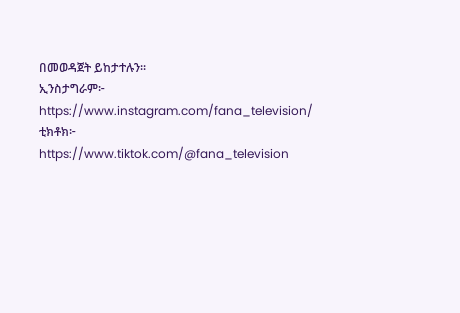በመወዳጀት ይከታተሉን፡፡
ኢንስታግራም፦ https://www.instagram.com/fana_television/
ቲክቶክ፦ https://www.tiktok.com/@fana_television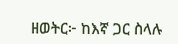ዘወትር፦ ከእኛ ጋር ስላሉ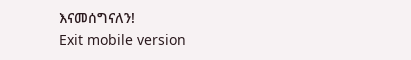እናመሰግናለን!
Exit mobile version